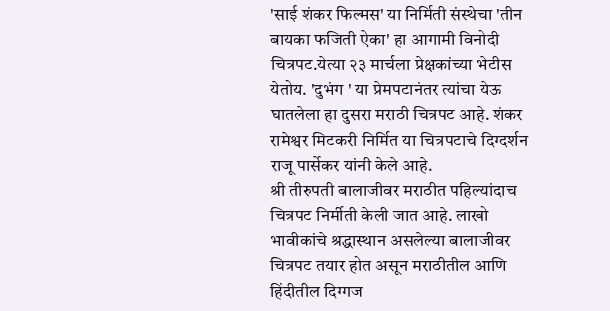'साई शंकर फिल्मस' या निर्मिती संस्थेचा 'तीन बायका फजिती ऐका' हा आगामी विनोदी चित्रपट.येत्या २३ मार्चला प्रेक्षकांच्या भेटीस येतोय. 'दुभंग ' या प्रेमपटानंतर त्यांचा येऊ घातलेला हा दुसरा मराठी चित्रपट आहे. शंकर रामेश्वर मिटकरी निर्मित या चित्रपटाचे दिग्दर्शन राजू पार्सेकर यांनी केले आहे.
श्री तीरुपती बालाजीवर मराठीत पहिल्यांदाच चित्रपट निर्मीती केली जात आहे. लाखो भावीकांचे श्रद्धास्थान असलेल्या बालाजीवर चित्रपट तयार होत असून मराठीतील आणि हिंदीतील दिग्गज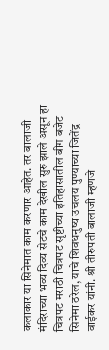कलाकार या सिनेमात काम करणार आहेत. तर बालाजी मंदिराच्या भव्य दिव्य सेटचे काम देखील सुरु झाले असून हा चित्रपट मराठी चित्रपट सृष्टीच्या इतिहासातील बीग बजेट सिनेमा ठरेल, याचे शिवधनुष्य उचलय पुण्याच्या जितेंद्र वाईकर यांनी. श्री तीरुपती बालाजी म्हणजे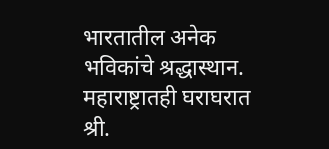भारतातील अनेक भविकांचे श्रद्धास्थान. महाराष्ट्रातही घराघरात श्री.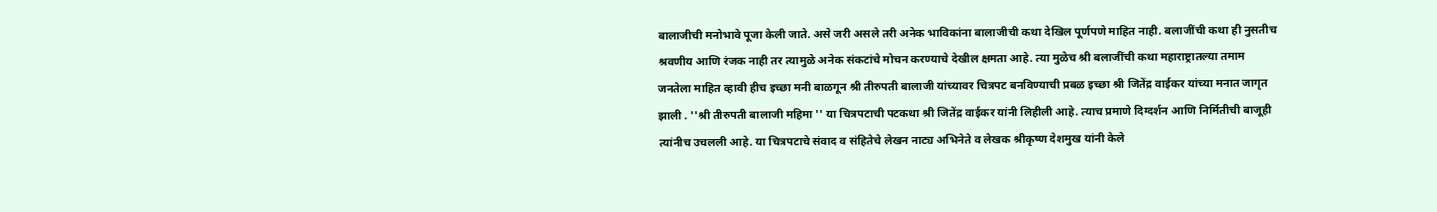बालाजीची मनोभावे पूजा केली जाते. असे जरी असले तरी अनेक भाविकांना बालाजीची कथा देखिल पूर्णपणे माहित नाही. बलाजींची कथा ही नुसतीच श्रवणीय आणि रंजक नाही तर त्यामुळे अनेक संकटांचे मोचन करण्याचे देखील क्षमता आहे. त्या मुळेच श्री बलाजींची कथा महाराष्ट्रातल्या तमाम जनतेला माहित व्हावी हीच इच्छा मनी बाळगून श्री तीरुपती बालाजी यांच्यावर चित्रपट बनविण्याची प्रबळ इच्छा श्री जितेंद्र वाईकर यांच्या मनात जागृत झाली . ''श्री तीरुपती बालाजी महिमा '' या चित्रपटाची पटकथा श्री जितेंद्र वाईकर यांनी लिहीली आहे. त्याच प्रमाणे दिग्दर्शन आणि निर्मितीची बाजूही त्यांनीच उचलली आहे. या चित्रपटाचे संवाद व संहितेचे लेखन नाट्य अभिनेते व लेखक श्रीकृष्ण देशमुख यांनी केले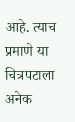आहे. त्याच प्रमाणे या चित्रपटाला अनेक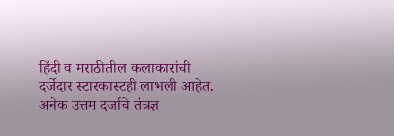हिंदी व मराठीतील कलाकारांची दर्जेदार स्टारकास्टही लाभली आहेत. अनेक उत्तम दर्जाचे तंत्रज्ञ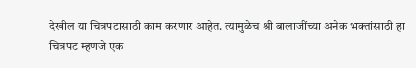देखील या चित्रपटासाठी काम करणार आहेत. त्यामुळेच श्री बालाजींच्या अनेक भक्तांसाठी हा चित्रपट म्हणजे एक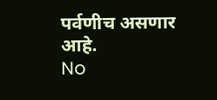पर्वणीच असणार आहे.
No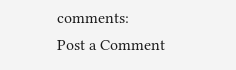comments:
Post a Comment